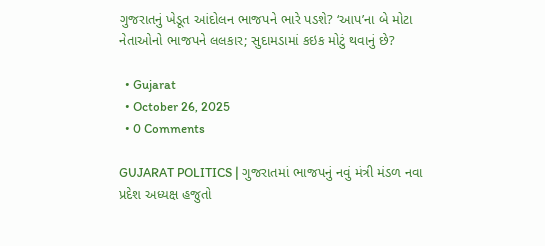ગુજરાતનું ખેડૂત આંદોલન ભાજપને ભારે પડશે? ‘આપ’ના બે મોટા નેતાઓનો ભાજપને લલકાર; સુદામડામાં કઇક મોટું થવાનું છે?

  • Gujarat
  • October 26, 2025
  • 0 Comments

GUJARAT POLITICS | ગુજરાતમાં ભાજપનું નવું મંત્રી મંડળ નવા પ્રદેશ અધ્યક્ષ હજુતો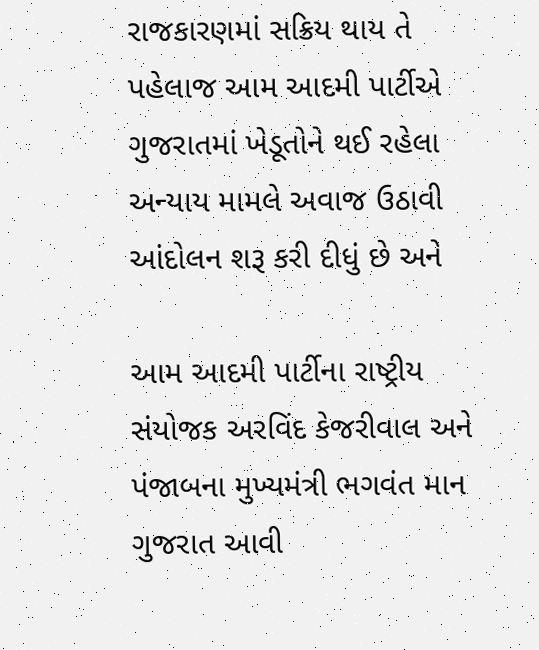રાજકારણમાં સક્રિય થાય તે પહેલાજ આમ આદમી પાર્ટીએ ગુજરાતમાં ખેડૂતોને થઈ રહેલા અન્યાય મામલે અવાજ ઉઠાવી આંદોલન શરૂ કરી દીધું છે અને

આમ આદમી પાર્ટીના રાષ્ટ્રીય સંયોજક અરવિંદ કેજરીવાલ અને પંજાબના મુખ્યમંત્રી ભગવંત માન ગુજરાત આવી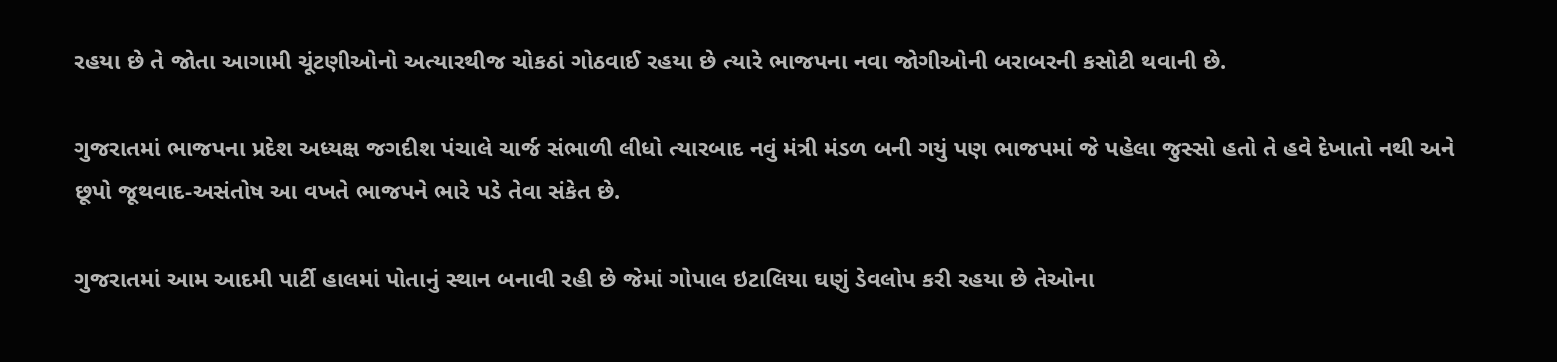રહયા છે તે જોતા આગામી ચૂંટણીઓનો અત્યારથીજ ચોકઠાં ગોઠવાઈ રહયા છે ત્યારે ભાજપના નવા જોગીઓની બરાબરની કસોટી થવાની છે.

ગુજરાતમાં ભાજપના પ્રદેશ અધ્યક્ષ જગદીશ પંચાલે ચાર્જ સંભાળી લીધો ત્યારબાદ નવું મંત્રી મંડળ બની ગયું પણ ભાજપમાં જે પહેલા જુસ્સો હતો તે હવે દેખાતો નથી અને છૂપો જૂથવાદ-અસંતોષ આ વખતે ભાજપને ભારે પડે તેવા સંકેત છે.

ગુજરાતમાં આમ આદમી પાર્ટી હાલમાં પોતાનું સ્થાન બનાવી રહી છે જેમાં ગોપાલ ઇટાલિયા ઘણું ડેવલોપ કરી રહયા છે તેઓના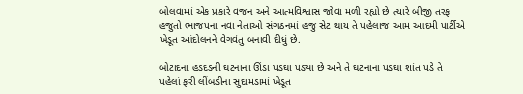બોલવામાં એક પ્રકારે વજન અને આત્મવિશ્વાસ જોવા મળી રહ્યો છે ત્યારે બીજી તરફ હજુતો ભાજપના નવા નેતાઓ સંગઠનમાં હજુ સેટ થાય તે પહેલાજ આમ આદમી પાર્ટીએ ખેડૂત આંદોલનને વેગવંતુ બનાવી દીધું છે.

બોટાદના હડદડની ઘટનાના ઊંડા પડઘા પડ્યા છે અને તે ઘટનાના પડઘા શાંત પડે તે પહેલાં ફરી લીંબડીના સુદામડામાં ખેડૂત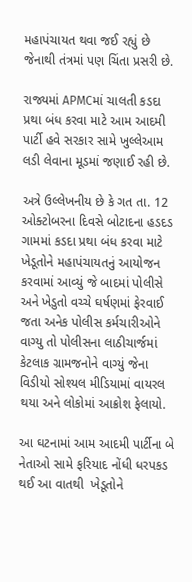મહાપંચાયત થવા જઈ રહ્યું છે જેનાથી તંત્રમાં પણ ચિંતા પ્રસરી છે.

રાજ્યમાં APMCમાં ચાલતી કડદા પ્રથા બંધ કરવા માટે આમ આદમી પાર્ટી હવે સરકાર સામે ખુલ્લેઆમ લડી લેવાના મૂડમાં જણાઈ રહી છે.

અત્રે ઉલ્લેખનીય છે કે ગત તા. 12 ઓક્ટોબરના દિવસે બોટાદના હડદડ ગામમાં કડદા પ્રથા બંધ કરવા માટે ખેડૂતોને મહાપંચાયતનું આયોજન કરવામાં આવ્યું જે બાદમાં પોલીસે અને ખેડુતો વચ્ચે ઘર્ષણમાં ફેરવાઈ જતા અનેક પોલીસ કર્મચારીઓને વાગ્યુ તો પોલીસના લાઠીચાર્જમાં કેટલાક ગ્રામજનોને વાગ્યું જેના વિડીયો સોશ્યલ મીડિયામાં વાયરલ થયા અને લોકોમાં આક્રોશ ફેલાયો.

આ ઘટનામાં આમ આદમી પાર્ટીના બે નેતાઓ સામે ફરિયાદ નોંધી ધરપકડ થઈ આ વાતથી  ખેડૂતોને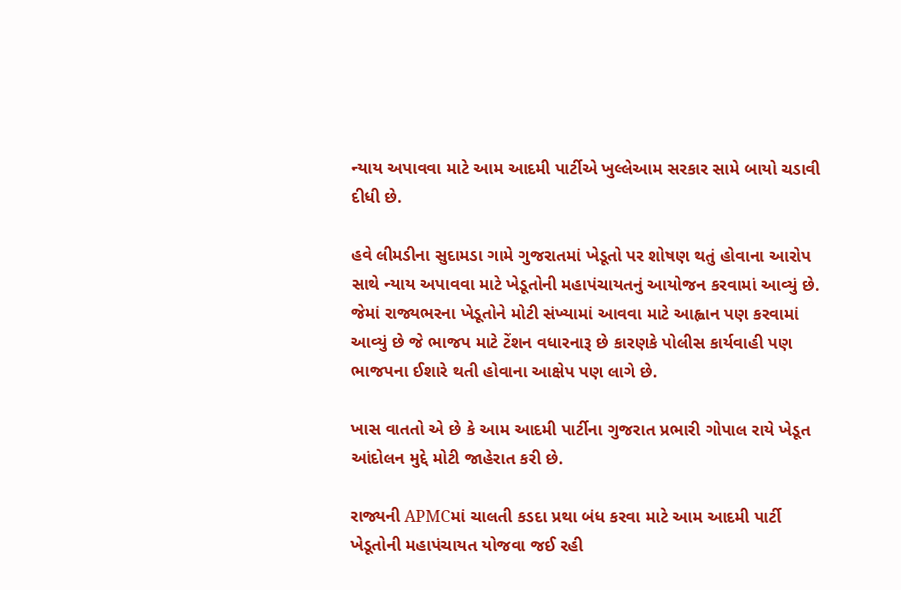ન્યાય અપાવવા માટે આમ આદમી પાર્ટીએ ખુલ્લેઆમ સરકાર સામે બાયો ચડાવી દીધી છે.

હવે લીમડીના સુદામડા ગામે ગુજરાતમાં ખેડૂતો પર શોષણ થતું હોવાના આરોપ સાથે ન્યાય અપાવવા માટે ખેડૂતોની મહાપંચાયતનું આયોજન કરવામાં આવ્યું છે. જેમાં રાજ્યભરના ખેડૂતોને મોટી સંખ્યામાં આવવા માટે આહ્વાન પણ કરવામાં આવ્યું છે જે ભાજપ માટે ટેંશન વધારનારૂ છે કારણકે પોલીસ કાર્યવાહી પણ ભાજપના ઈશારે થતી હોવાના આક્ષેપ પણ લાગે છે.

ખાસ વાતતો એ છે કે આમ આદમી પાર્ટીના ગુજરાત પ્રભારી ગોપાલ રાયે ખેડૂત આંદોલન મુદ્દે મોટી જાહેરાત કરી છે.

રાજ્યની APMCમાં ચાલતી કડદા પ્રથા બંધ કરવા માટે આમ આદમી પાર્ટી ખેડૂતોની મહાપંચાયત યોજવા જઈ રહી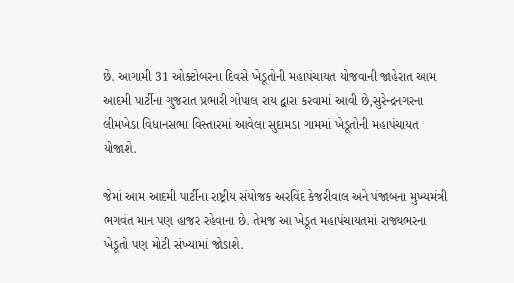છે. આગામી 31 ઓક્ટોબરના દિવસે ખેડૂતોની મહાપંચાયત યોજવાની જાહેરાત આમ આદમી પાર્ટીના ગુજરાત પ્રભારી ગોપાલ રાય દ્વારા કરવામાં આવી છે,સુરેન્દ્રનગરના લીમખેડા વિધાનસભા વિસ્તારમાં આવેલા સુદામડા ગામમાં ખેડૂતોની મહાપંચાયત યોજાશે.

જેમાં આમ આદમી પાર્ટીના રાષ્ટ્રીય સંયોજક અરવિંદ કેજરીવાલ અને પંજાબના મુખ્યમંત્રી ભગવંત માન પણ હાજર રહેવાના છે. તેમજ આ ખેડૂત મહાપંચાયતમાં રાજ્યભરના ખેડૂતો પણ મોટી સંખ્યામાં જોડાશે.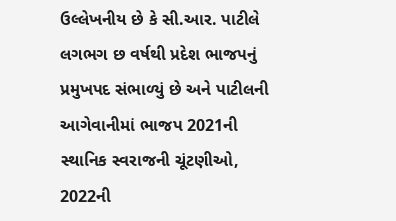ઉલ્લેખનીય છે કે સી.આર. પાટીલે લગભગ છ વર્ષથી પ્રદેશ ભાજપનું પ્રમુખપદ સંભાળ્યું છે અને પાટીલની આગેવાનીમાં ભાજપ 2021ની સ્થાનિક સ્વરાજની ચૂંટણીઓ, 2022ની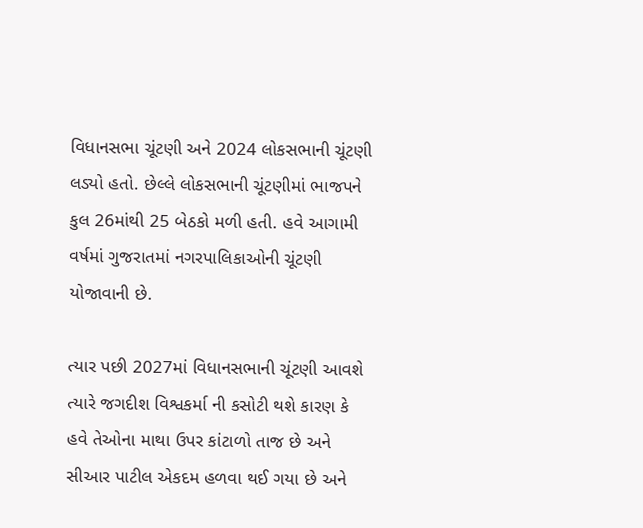વિધાનસભા ચૂંટણી અને 2024 લોકસભાની ચૂંટણી લડ્યો હતો. છેલ્લે લોકસભાની ચૂંટણીમાં ભાજપને કુલ 26માંથી 25 બેઠકો મળી હતી. હવે આગામી વર્ષમાં ગુજરાતમાં નગરપાલિકાઓની ચૂંટણી યોજાવાની છે.

ત્યાર પછી 2027માં વિધાનસભાની ચૂંટણી આવશે ત્યારે જગદીશ વિશ્વકર્મા ની કસોટી થશે કારણ કે હવે તેઓના માથા ઉપર કાંટાળો તાજ છે અને સીઆર પાટીલ એકદમ હળવા થઈ ગયા છે અને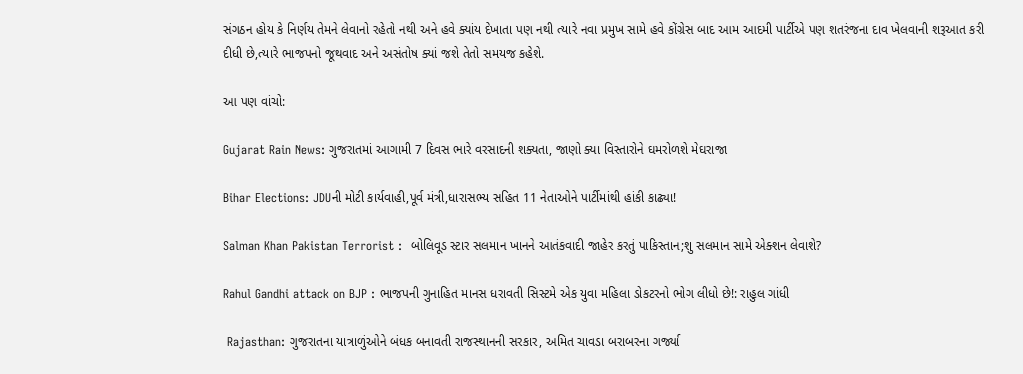સંગઠન હોય કે નિર્ણય તેમને લેવાનો રહેતો નથી અને હવે ક્યાંય દેખાતા પણ નથી ત્યારે નવા પ્રમુખ સામે હવે કોંગ્રેસ બાદ આમ આદમી પાર્ટીએ પણ શતરંજના દાવ ખેલવાની શરૂઆત કરી દીધી છે,ત્યારે ભાજપનો જૂથવાદ અને અસંતોષ ક્યાં જશે તેતો સમયજ કહેશે.

આ પણ વાંચો:

Gujarat Rain News: ગુજરાતમાં આગામી 7 દિવસ ભારે વરસાદની શક્યતા, જાણો ક્યા વિસ્તારોને ઘમરોળશે મેઘરાજા

Bihar Elections: JDUની મોટી કાર્યવાહી,પૂર્વ મંત્રી,ધારાસભ્ય સહિત 11 નેતાઓને પાર્ટીમાંથી હાંકી કાઢ્યા!

Salman Khan Pakistan Terrorist :  બોલિવૂડ સ્ટાર સલમાન ખાનને આતંકવાદી જાહેર કરતું પાકિસ્તાન;શુ સલમાન સામે એક્શન લેવાશે?

Rahul Gandhi attack on BJP : ભાજપની ગુનાહિત માનસ ધરાવતી સિસ્ટમે એક યુવા મહિલા ડોકટરનો ભોગ લીધો છે!: રાહુલ ગાંધી

 Rajasthan: ગુજરાતના યાત્રાળુંઓને બંધક બનાવતી રાજસ્થાનની સરકાર, અમિત ચાવડા બરાબરના ગર્જ્યા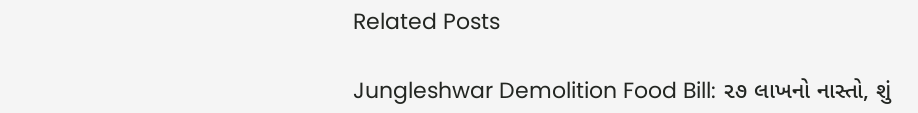Related Posts

Jungleshwar Demolition Food Bill: ૨૭ લાખનો નાસ્તો, શું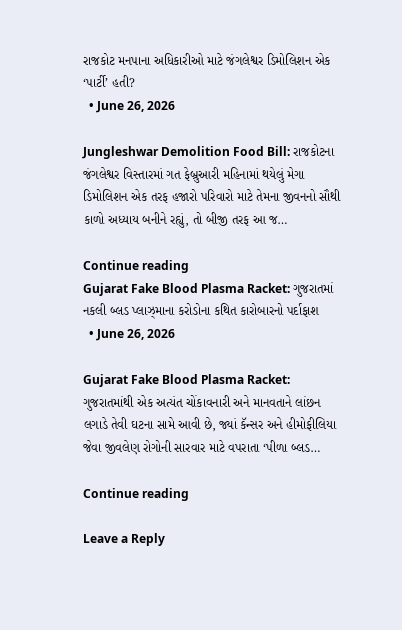રાજકોટ મનપાના અધિકારીઓ માટે જંગલેશ્વર ડિમોલિશન એક ‘પાર્ટી’ હતી?
  • June 26, 2026

Jungleshwar Demolition Food Bill: રાજકોટના જંગલેશ્વર વિસ્તારમાં ગત ફેબ્રુઆરી મહિનામાં થયેલું મેગા ડિમોલિશન એક તરફ હજારો પરિવારો માટે તેમના જીવનનો સૌથી કાળો અધ્યાય બનીને રહ્યું, તો બીજી તરફ આ જ…

Continue reading
Gujarat Fake Blood Plasma Racket: ગુજરાતમાં નકલી બ્લડ પ્લાઝ્માના કરોડોના કથિત કારોબારનો પર્દાફાશ
  • June 26, 2026

Gujarat Fake Blood Plasma Racket: ગુજરાતમાંથી એક અત્યંત ચોંકાવનારી અને માનવતાને લાંછન લગાડે તેવી ઘટના સામે આવી છે, જ્યાં કૅન્સર અને હીમોફીલિયા જેવા જીવલેણ રોગોની સારવાર માટે વપરાતા ‘પીળા બ્લડ…

Continue reading

Leave a Reply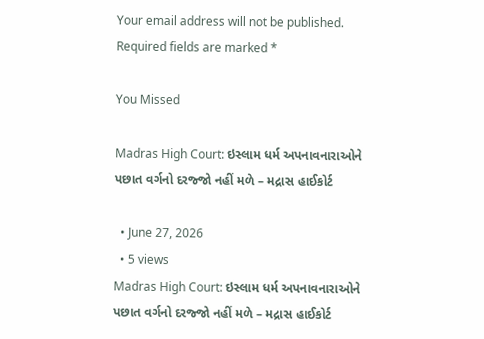Your email address will not be published. Required fields are marked *

You Missed

Madras High Court: ઇસ્લામ ધર્મ અપનાવનારાઓને પછાત વર્ગનો દરજ્જો નહીં મળે – મદ્રાસ હાઈકોર્ટ

  • June 27, 2026
  • 5 views
Madras High Court: ઇસ્લામ ધર્મ અપનાવનારાઓને પછાત વર્ગનો દરજ્જો નહીં મળે – મદ્રાસ હાઈકોર્ટ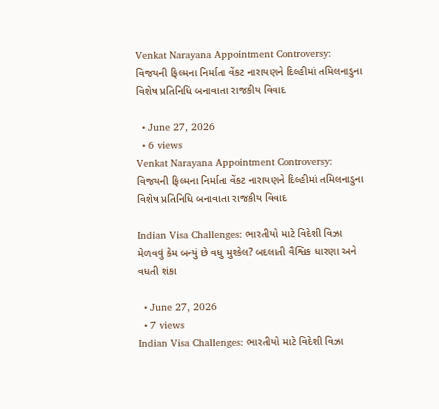Venkat Narayana Appointment Controversy: વિજયની ફિલ્મના નિર્માતા વેંકટ નારાયણને દિલ્હીમાં તમિલનાડુના વિશેષ પ્રતિનિધિ બનાવાતા રાજકીય વિવાદ

  • June 27, 2026
  • 6 views
Venkat Narayana Appointment Controversy: વિજયની ફિલ્મના નિર્માતા વેંકટ નારાયણને દિલ્હીમાં તમિલનાડુના વિશેષ પ્રતિનિધિ બનાવાતા રાજકીય વિવાદ

Indian Visa Challenges: ભારતીયો માટે વિદેશી વિઝા મેળવવું કેમ બન્યું છે વધુ મુશ્કેલ? બદલાતી વૈશ્વિક ધારણા અને વધતી શંકા

  • June 27, 2026
  • 7 views
Indian Visa Challenges: ભારતીયો માટે વિદેશી વિઝા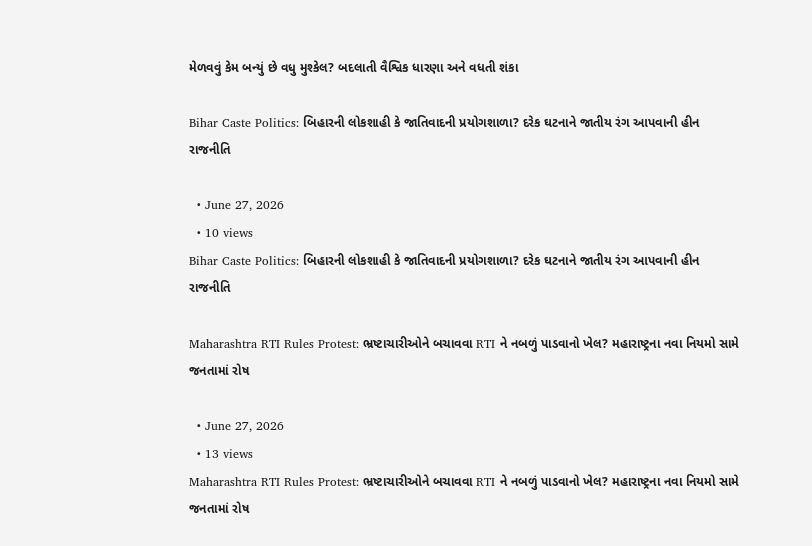મેળવવું કેમ બન્યું છે વધુ મુશ્કેલ? બદલાતી વૈશ્વિક ધારણા અને વધતી શંકા

Bihar Caste Politics: બિહારની લોકશાહી કે જાતિવાદની પ્રયોગશાળા? દરેક ઘટનાને જાતીય રંગ આપવાની હીન રાજનીતિ

  • June 27, 2026
  • 10 views
Bihar Caste Politics: બિહારની લોકશાહી કે જાતિવાદની પ્રયોગશાળા? દરેક ઘટનાને જાતીય રંગ આપવાની હીન રાજનીતિ

Maharashtra RTI Rules Protest: ભ્રષ્ટાચારીઓને બચાવવા RTI ને નબળું પાડવાનો ખેલ? મહારાષ્ટ્રના નવા નિયમો સામે જનતામાં રોષ

  • June 27, 2026
  • 13 views
Maharashtra RTI Rules Protest: ભ્રષ્ટાચારીઓને બચાવવા RTI ને નબળું પાડવાનો ખેલ? મહારાષ્ટ્રના નવા નિયમો સામે જનતામાં રોષ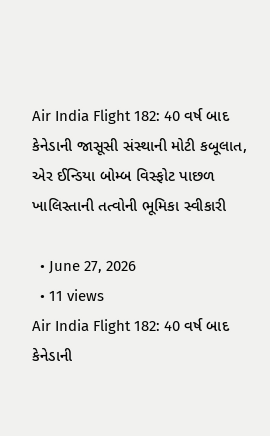Air India Flight 182: 40 વર્ષ બાદ કેનેડાની જાસૂસી સંસ્થાની મોટી કબૂલાત, એર ઈન્ડિયા બોમ્બ વિસ્ફોટ પાછળ ખાલિસ્તાની તત્વોની ભૂમિકા સ્વીકારી

  • June 27, 2026
  • 11 views
Air India Flight 182: 40 વર્ષ બાદ કેનેડાની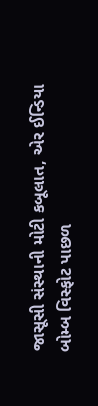જાસૂસી સંસ્થાની મોટી કબૂલાત, એર ઈન્ડિયા બોમ્બ વિસ્ફોટ પાછળ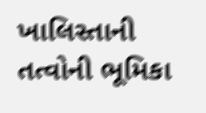ખાલિસ્તાની તત્વોની ભૂમિકા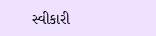સ્વીકારી